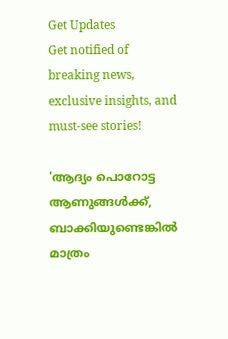Get Updates
Get notified of breaking news, exclusive insights, and must-see stories!

'ആദ്യം പൊറോട്ട ആണുങ്ങൾക്ക്, ബാക്കിയുണ്ടെങ്കിൽ മാത്രം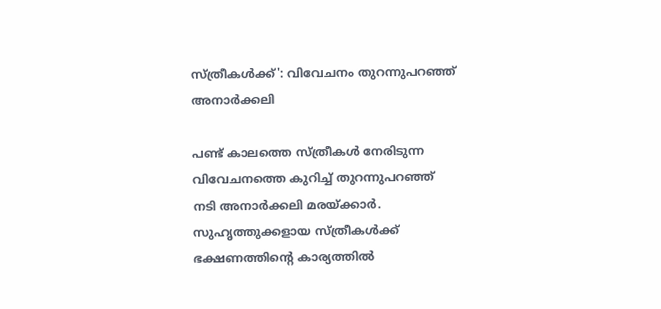സ്ത്രീകൾക്ക്': വിവേചനം തുറന്നുപറഞ്ഞ് അനാർക്കലി

പണ്ട് കാലത്തെ സ്ത്രീകള്‍ നേരിടുന്ന വിവേചനത്തെ കുറിച്ച് തുറന്നുപറഞ്ഞ് നടി അനാര്‍ക്കലി മരയ്ക്കാര്‍. സുഹൃത്തുക്കളായ സ്ത്രീകൾക്ക് ഭക്ഷണത്തിന്റെ കാര്യത്തില്‍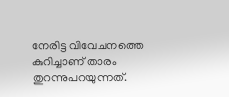നേരിട്ട വിവേചനത്തെ കുറിച്ചാണ് താരം തുറന്നുപറയുന്നത്.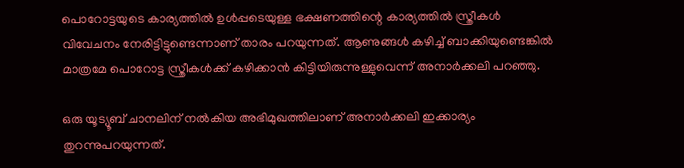പൊറോട്ടയുടെ കാര്യത്തില്‍ ഉള്‍പ്പടെയുള്ള ഭക്ഷണത്തിന്റെ കാര്യത്തില്‍ സ്ത്രീകള്‍ വിവേചനം നേരിട്ടിട്ടുണ്ടെന്നാണ് താരം പറയുന്നത്. ആണുങ്ങള്‍ കഴിച്ച് ബാക്കിയുണ്ടെങ്കില്‍ മാത്രമേ പൊറോട്ട സ്ത്രീകള്‍ക്ക് കഴിക്കാന്‍ കിട്ടിയിരുന്നുള്ളുവെന്ന് അനാര്‍ക്കലി പറഞ്ഞു.

ഒരു യൂട്യൂബ് ചാനലിന് നല്‍കിയ അഭിമുഖത്തിലാണ് അനാര്‍ക്കലി ഇക്കാര്യം തുറന്നുപറയുന്നത്.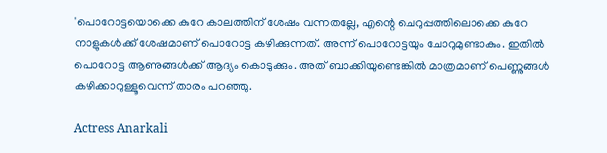'പൊറോട്ടയൊക്കെ കുറേ കാലത്തിന് ശേഷം വന്നതല്ലേ, എന്റെ ചെറുപ്പത്തിലൊക്കെ കുറേ നാളുകള്‍ക്ക് ശേഷമാണ് പൊറോട്ട കഴിക്കുന്നത്. അന്ന് പൊറോട്ടയും ചോറുമുണ്ടാകും. ഇതില്‍ പൊറോട്ട ആണുങ്ങള്‍ക്ക് ആദ്യം കൊടുക്കും. അത് ബാക്കിയുണ്ടെങ്കില്‍ മാത്രമാണ് പെണ്ണുങ്ങള്‍ കഴിക്കാറുള്ളൂവെന്ന് താരം പറഞ്ഞു.

Actress Anarkali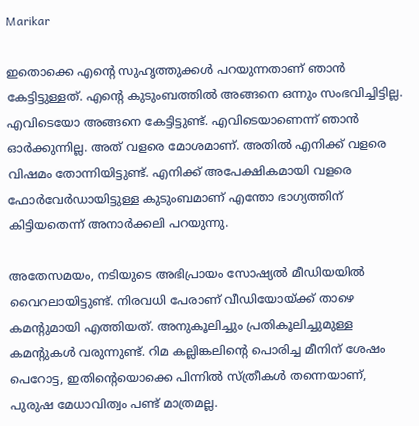Marikar

ഇതൊക്കെ എന്റെ സുഹൃത്തുക്കള്‍ പറയുന്നതാണ് ഞാന്‍ കേട്ടിട്ടുള്ളത്. എന്റെ കുടുംബത്തില്‍ അങ്ങനെ ഒന്നും സംഭവിച്ചിട്ടില്ല. എവിടെയോ അങ്ങനെ കേട്ടിട്ടുണ്ട്. എവിടെയാണെന്ന് ഞാന്‍ ഓര്‍ക്കുന്നില്ല. അത് വളരെ മോശമാണ്. അതില്‍ എനിക്ക് വളരെ വിഷമം തോന്നിയിട്ടുണ്ട്. എനിക്ക് അപേക്ഷികമായി വളരെ ഫോര്‍വേര്‍ഡായിട്ടുള്ള കുടുംബമാണ് എന്തോ ഭാഗ്യത്തിന് കിട്ടിയതെന്ന് അനാര്‍ക്കലി പറയുന്നു.

അതേസമയം, നടിയുടെ അഭിപ്രായം സോഷ്യല്‍ മീഡിയയില്‍ വൈറലായിട്ടുണ്ട്. നിരവധി പേരാണ് വീഡിയോയ്ക്ക് താഴെ കമന്റുമായി എത്തിയത്. അനുകൂലിച്ചും പ്രതികൂലിച്ചുമുള്ള കമന്റുകള്‍ വരുന്നുണ്ട്. റിമ കല്ലിങ്കലിന്റെ പൊരിച്ച മീനിന് ശേഷം പെറോട്ട, ഇതിന്റെയൊക്കെ പിന്നില്‍ സ്ത്രീകള്‍ തന്നെയാണ്, പുരുഷ മേധാവിത്വം പണ്ട് മാത്രമല്ല.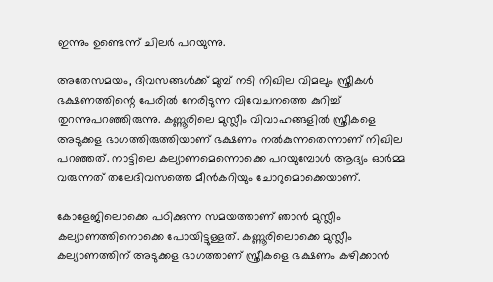ഇന്നും ഉണ്ടെന്ന് ചിലർ പറയുന്നു.

അതേസമയം, ദിവസങ്ങള്‍ക്ക് മുമ്പ് നടി നിഖില വിമലും സ്ത്രീകള്‍ ഭക്ഷണത്തിന്റെ പേരില്‍ നേരിടുന്ന വിവേചനത്തെ കുറിച്ച് തുറന്നുപറഞ്ഞിരുന്നു. കണ്ണൂരിലെ മുസ്ലീം വിവാഹങ്ങളില്‍ സ്ത്രീകളെ അടുക്കള ഭാഗത്തിരുത്തിയാണ് ഭക്ഷണം നല്‍കുന്നതെന്നാണ് നിഖില പറഞ്ഞത്. നാട്ടിലെ കല്യാണമെന്നൊക്കെ പറയുമ്പോള്‍ ആദ്യം ഓര്‍മ്മ വരുന്നത് തലേദിവസത്തെ മീന്‍കറിയും ചോറുമൊക്കെയാണ്.

കോളേജിലൊക്കെ പഠിക്കുന്ന സമയത്താണ് ഞാന്‍ മുസ്ലീം കല്യാണത്തിനൊക്കെ പോയിട്ടുള്ളത്. കണ്ണൂരിലൊക്കെ മുസ്ലീം കല്യാണത്തിന് അടുക്കള ഭാഗത്താണ് സ്ത്രീകളെ ഭക്ഷണം കഴിക്കാന്‍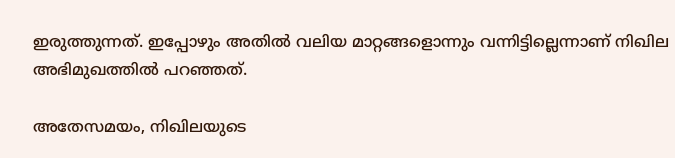ഇരുത്തുന്നത്. ഇപ്പോഴും അതില്‍ വലിയ മാറ്റങ്ങളൊന്നും വന്നിട്ടില്ലെന്നാണ് നിഖില അഭിമുഖത്തില്‍ പറഞ്ഞത്.

അതേസമയം, നിഖിലയുടെ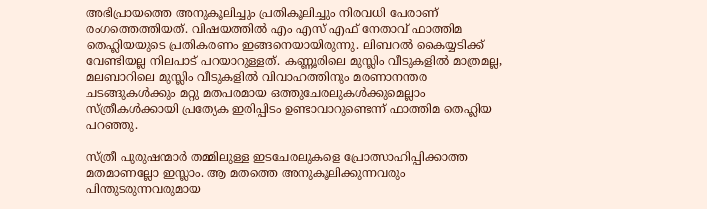അഭിപ്രായത്തെ അനുകൂലിച്ചും പ്രതികൂലിച്ചും നിരവധി പേരാണ് രംഗത്തെത്തിയത്. വിഷയത്തില്‍ എം എസ് എഫ് നേതാവ് ഫാത്തിമ തെഹ്ലിയയുടെ പ്രതികരണം ഇങ്ങനെയായിരുന്നു. ലിബറല്‍ കൈയ്യടിക്ക് വേണ്ടിയല്ല നിലപാട് പറയാറുള്ളത്. കണ്ണൂരിലെ മുസ്ലിം വീടുകളില്‍ മാത്രമല്ല, മലബാറിലെ മുസ്ലിം വീടുകളില്‍ വിവാഹത്തിനും മരണാനന്തര ചടങ്ങുകള്‍ക്കും മറ്റു മതപരമായ ഒത്തുചേരലുകള്‍ക്കുമെല്ലാം സ്ത്രീകള്‍ക്കായി പ്രത്യേക ഇരിപ്പിടം ഉണ്ടാവാറുണ്ടെന്ന് ഫാത്തിമ തെഹ്ലിയ പറഞ്ഞു.

സ്ത്രീ പുരുഷന്മാര്‍ തമ്മിലുള്ള ഇടചേരലുകളെ പ്രോത്സാഹിപ്പിക്കാത്ത മതമാണല്ലോ ഇസ്ലാം. ആ മതത്തെ അനുകൂലിക്കുന്നവരും പിന്തുടരുന്നവരുമായ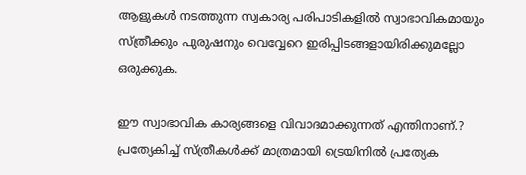ആളുകള്‍ നടത്തുന്ന സ്വകാര്യ പരിപാടികളില്‍ സ്വാഭാവികമായും സ്ത്രീക്കും പുരുഷനും വെവ്വേറെ ഇരിപ്പിടങ്ങളായിരിക്കുമല്ലോ ഒരുക്കുക.

ഈ സ്വാഭാവിക കാര്യങ്ങളെ വിവാദമാക്കുന്നത് എന്തിനാണ്.? പ്രത്യേകിച്ച് സ്ത്രീകള്‍ക്ക് മാത്രമായി ട്രെയിനില്‍ പ്രത്യേക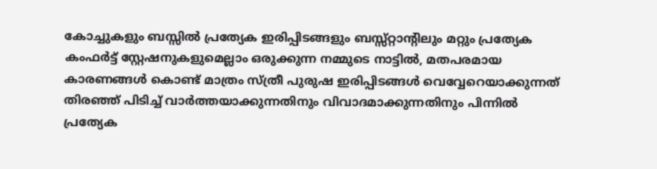കോച്ചുകളും ബസ്സില്‍ പ്രത്യേക ഇരിപ്പിടങ്ങളും ബസ്സ്റ്റാന്റിലും മറ്റും പ്രത്യേക കംഫര്‍ട്ട് സ്റ്റേഷനുകളുമെല്ലാം ഒരുക്കുന്ന നമ്മുടെ നാട്ടില്‍, മതപരമായ കാരണങ്ങള്‍ കൊണ്ട് മാത്രം സ്ത്രീ പുരുഷ ഇരിപ്പിടങ്ങള്‍ വെവ്വേറെയാക്കുന്നത് തിരഞ്ഞ് പിടിച്ച് വാര്‍ത്തയാക്കുന്നതിനും വിവാദമാക്കുന്നതിനും പിന്നില്‍ പ്രത്യേക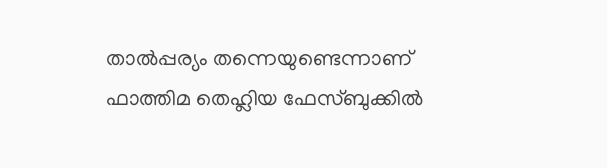താല്‍പ്പര്യം തന്നെയുണ്ടെന്നാണ് ഫാത്തിമ തെഹ്ലിയ ഫേസ്ബുക്കില്‍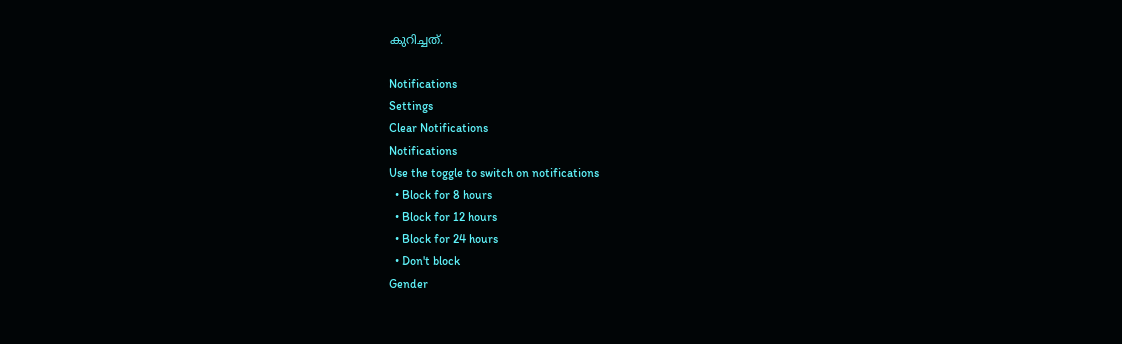കുറിച്ചത്.

Notifications
Settings
Clear Notifications
Notifications
Use the toggle to switch on notifications
  • Block for 8 hours
  • Block for 12 hours
  • Block for 24 hours
  • Don't block
Gender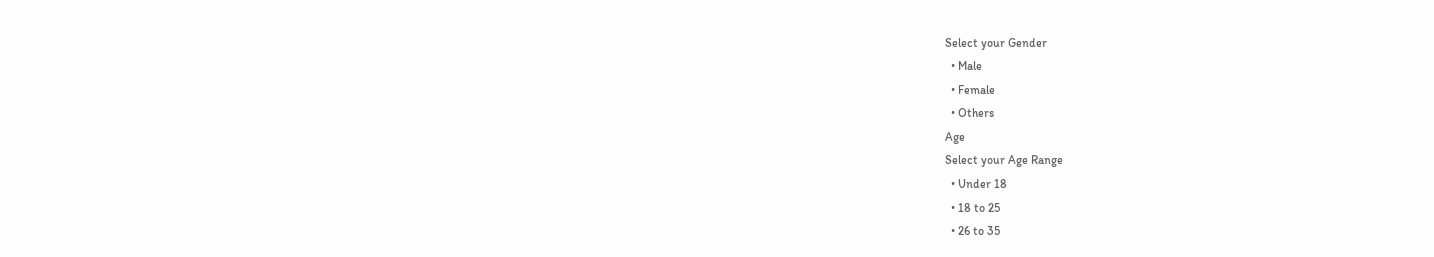Select your Gender
  • Male
  • Female
  • Others
Age
Select your Age Range
  • Under 18
  • 18 to 25
  • 26 to 35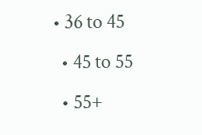• 36 to 45
  • 45 to 55
  • 55+